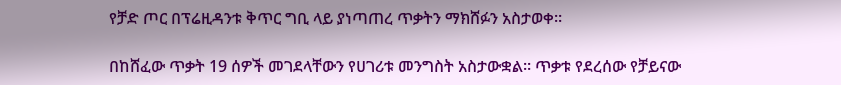የቻድ ጦር በፕሬዚዳንቱ ቅጥር ግቢ ላይ ያነጣጠረ ጥቃትን ማክሸፉን አስታወቀ።

በከሸፈው ጥቃት 19 ሰዎች መገደላቸውን የሀገሪቱ መንግስት አስታውቋል። ጥቃቱ የደረሰው የቻይናው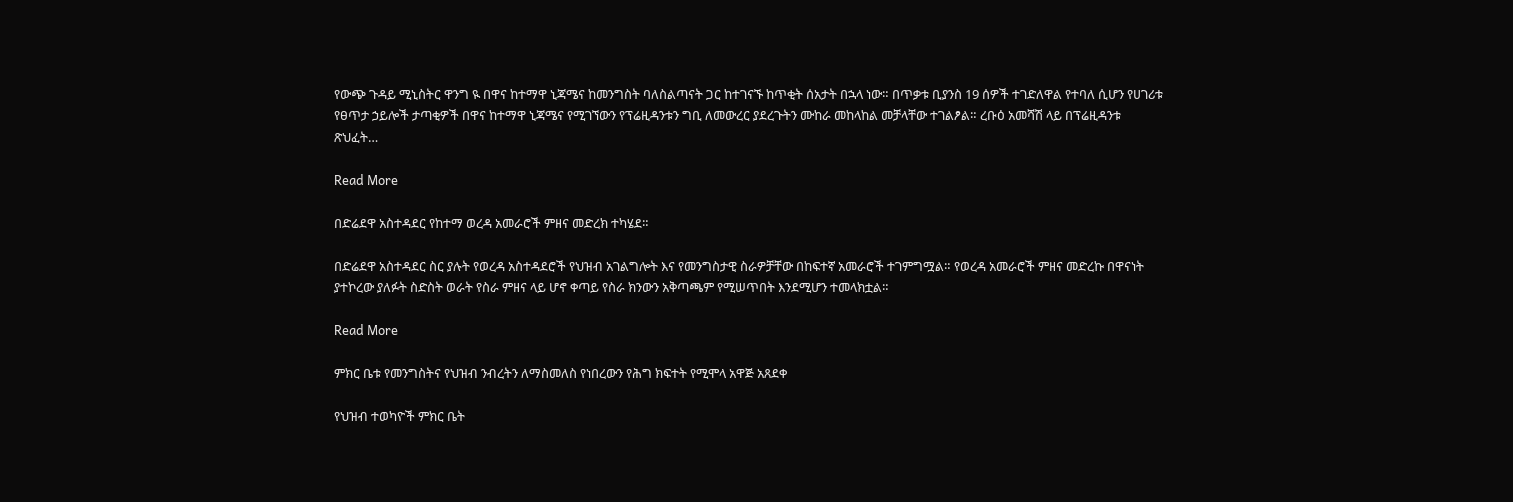የውጭ ጉዳይ ሚኒስትር ዋንግ ዪ በዋና ከተማዋ ኒጃሜና ከመንግስት ባለስልጣናት ጋር ከተገናኙ ከጥቂት ሰአታት በኋላ ነው። በጥቃቱ ቢያንስ 19 ሰዎች ተገድለዋል የተባለ ሲሆን የሀገሪቱ የፀጥታ ኃይሎች ታጣቂዎች በዋና ከተማዋ ኒጃሜና የሚገኘውን የፕሬዚዳንቱን ግቢ ለመውረር ያደረጉትን ሙከራ መከላከል መቻላቸው ተገልፆል። ረቡዕ አመሻሽ ላይ በፕሬዚዳንቱ ጽህፈት…

Read More

በድሬደዋ አስተዳደር የከተማ ወረዳ አመራሮች ምዘና መድረክ ተካሄደ።

በድሬደዋ አስተዳደር ስር ያሉት የወረዳ አስተዳደሮች የህዝብ አገልግሎት እና የመንግስታዊ ስራዎቻቸው በከፍተኛ አመራሮች ተገምግሟል። የወረዳ አመራሮች ምዘና መድረኩ በዋናነት ያተኮረው ያለፉት ስድስት ወራት የስራ ምዘና ላይ ሆኖ ቀጣይ የስራ ክንውን አቅጣጫም የሚሠጥበት እንደሚሆን ተመላክቷል።

Read More

ምክር ቤቱ የመንግስትና የህዝብ ንብረትን ለማስመለስ የነበረውን የሕግ ክፍተት የሚሞላ አዋጅ አጸደቀ

የህዝብ ተወካዮች ምክር ቤት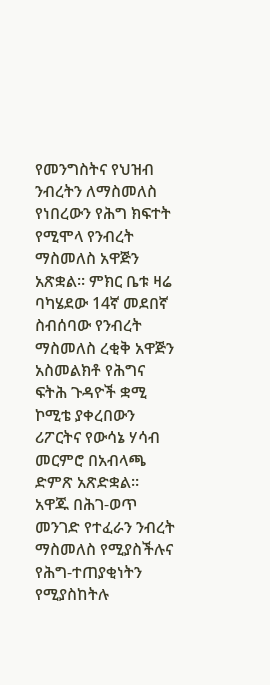የመንግስትና የህዝብ ንብረትን ለማስመለስ የነበረውን የሕግ ክፍተት የሚሞላ የንብረት ማስመለስ አዋጅን አጽቋል። ምክር ቤቱ ዛሬ ባካሄደው 14ኛ መደበኛ ስብሰባው የንብረት ማስመለስ ረቂቅ አዋጅን አስመልክቶ የሕግና ፍትሕ ጉዳዮች ቋሚ ኮሚቴ ያቀረበውን ሪፖርትና የውሳኔ ሃሳብ መርምሮ በአብላጫ ድምጽ አጽድቋል። አዋጁ በሕገ-ወጥ መንገድ የተፈራን ንብረት ማስመለስ የሚያስችሉና የሕግ-ተጠያቂነትን የሚያስከትሉ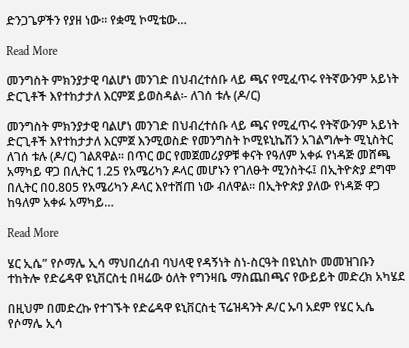ድንጋጌዎችን የያዘ ነው። የቋሚ ኮሚቴው…

Read More

መንግስት ምክንያታዊ ባልሆነ መንገድ በህብረተሰቡ ላይ ጫና የሚፈጥሩ የትኛውንም አይነት ድርጊቶች እየተከታታለ እርምጀ ይወስዳል፡- ለገሰ ቱሉ (ዶ/ር)

መንግስት ምክንያታዊ ባልሆነ መንገድ በህብረተሰቡ ላይ ጫና የሚፈጥሩ የትኛውንም አይነት ድርጊቶች እየተከታታለ እርምጀ እንሚወስድ የመንግስት ኮሚዩኒኬሽን አገልግሎት ሚኒስትር ለገሰ ቱሉ (ዶ/ር) ገልጸዋል፡፡ በጥር ወር የመጀመሪያዎቹ ቀናት የዓለም አቀፉ የነዳጅ መሸጫ አማካይ ዋጋ በሊትር 1.25 የአሜሪካን ዶላር መሆኑን የገለፁት ሚንስትሩ፤ በኢትዮጵያ ደግሞ በሊትር በ0.805 የአሜሪካን ዶላር እየተሸጠ ነው ብለዋል፡፡ በኢትዮጵያ ያለው የነዳጅ ዋጋ ከዓለም አቀፉ አማካይ…

Read More

ሄር ኢሴ” የሶማሌ ኢሳ ማህበረሰብ ባህላዊ የዳኝነት ስነ-ስርዓት በዩኒስኮ መመዝገቡን ተከትሎ የድሬዳዋ ዩኒቨርስቲ በዛሬው ዕለት የግንዛቤ ማስጨበጫና የውይይት መድረክ አካሄደ

በዚህም በመድረኩ የተገኙት የድሬዳዋ ዩኒቨርስቲ ፕሬዝዳንት ዶ/ር ኡባ አደም የሄር ኢሴ የሶማሌ ኢሳ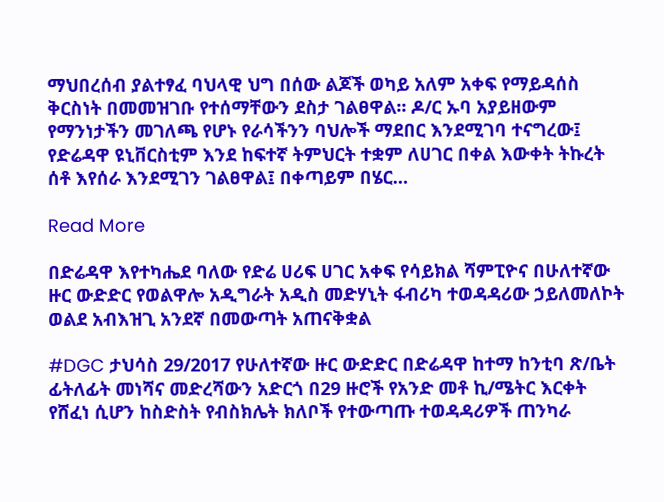ማህበረሰብ ያልተፃፈ ባህላዊ ህግ በሰው ልጆች ወካይ አለም አቀፍ የማይዳሰስ ቅርስነት በመመዝገቡ የተሰማቸውን ደስታ ገልፀዋል፡፡ ዶ/ር ኡባ አያይዘውም የማንነታችን መገለጫ የሆኑ የራሳችንን ባህሎች ማደበር እንደሚገባ ተናግረው፤ የድሬዳዋ ዩኒቨርስቲም እንደ ከፍተኛ ትምህርት ተቋም ለሀገር በቀል እውቀት ትኩረት ሰቶ እየሰራ እንደሚገን ገልፀዋል፤ በቀጣይም በሄር…

Read More

በድሬዳዋ እየተካሔደ ባለው የድሬ ሀሪፍ ሀገር አቀፍ የሳይክል ሻምፒዮና በሁለተኛው ዙር ውድድር የወልዋሎ አዲግራት አዲስ መድሃኒት ፋብሪካ ተወዳዳሪው ኃይለመለኮት ወልደ አብእዝጊ አንደኛ በመውጣት አጠናቅቋል

#DGC ታህሳስ 29/2017 የሁለተኛው ዙር ውድድር በድሬዳዋ ከተማ ከንቲባ ጽ/ቤት ፊትለፊት መነሻና መድረሻውን አድርጎ በ29 ዙሮች የአንድ መቶ ኪ/ሜትር እርቀት የሸፈነ ሲሆን ከስድስት የብስክሌት ክለቦች የተውጣጡ ተወዳዳሪዎች ጠንካራ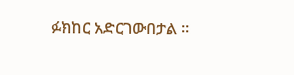ፉክከር አድርገውበታል ፡፡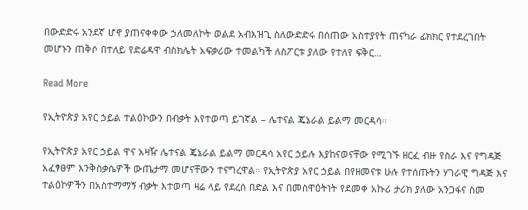በውድድሩ አንደኛ ሆኖ ያጠናቀቀው ኃለመለኮት ወልደ አብእዝጊ ስለውድድሩ በሰጠው አስተያየት ጠናካራ ፊክክር የተደረገበት መሆኑን ጠቅሶ በተለይ የድሬዳዋ ብስክሌት አፍቃሪው ተመልካች ለስፖርቱ ያለው የተለየ ፍቅር…

Read More

የኢትዮጵያ አየር ኃይል ተልዕኮውን በብቃት እየተወጣ ይገኛል – ሌተናል ጄኔራል ይልማ መርዳሳ።

የኢትዮጵያ አየር ኃይል ዋና አዛዥ ሌተናል ጄኔራል ይልማ መርዳሳ አየር ኃይሉ እያከናወናቸው የሚገኙ ዘርፈ ብዙ የስራ እና የግዳጅ አፈፃፀም እንቅስቃሴዎች ውጤታማ መሆናቸውን ተናግረዋል። የኢትዮጵያ አየር ኃይል በየዘመናቱ ሁሉ የተሰጡትን ሃገራዊ ግዳጅ እና ተልዕኮዎችን በአስተማማኝ ብቃት እተወጣ ዛሬ ላይ የደረሰ በድል እና በመስዋዕትነት የደመቀ አኩሪ ታሪክ ያለው አንጋፋና ስመ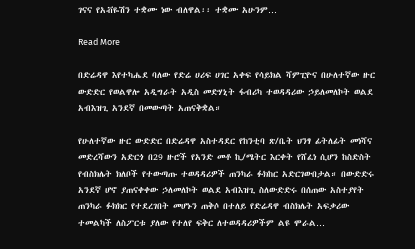ገናና የአቭዬሽን ተቋሙ ነው ብለዋል፡፡ ተቋሙ አሁንም…

Read More

በድሬዳዋ እየተካሔደ ባለው የድሬ ሀሪፍ ሀገር አቀፍ የሳይክል ሻምፒዮና በሁለተኛው ዙር ውድድር የወልዋሎ አዲግራት አዲስ መድሃኒት ፋብሪካ ተወዳዳሪው ኃይለመለኮት ወልደ አብእዝጊ አንደኛ በመውጣት አጠናቅቋል።

የሁለተኛው ዙር ውድድር በድሬዳዋ አስተዳደር የከንቲባ ጽ/ቤት ህንፃ ፊትለፊት መነሻና መድረሻውን አድርጎ በ29 ዙሮች የአንድ መቶ ኪ/ሜትር እርቀት የሸፈነ ሲሆን ከስድስት የብስክሌት ክለቦች የተውጣጡ ተወዳዳሪዎች ጠንካራ ፉክከር አድርገውበታል። በውድድሩ አንደኛ ሆኖ ያጠናቀቀው ኃለመለኮት ወልደ አብእዝጊ ስለውድድሩ በሰጠው አስተያየት ጠንካራ ፉክክር የተደረገበት መሆኑን ጠቅሶ በተለይ የድሬዳዋ ብስክሌት አፍቃሪው ተመልካች ለስፖርቱ ያለው የተለየ ፍቅር ለተወዳዳሪዎችም ልዩ ሞራል…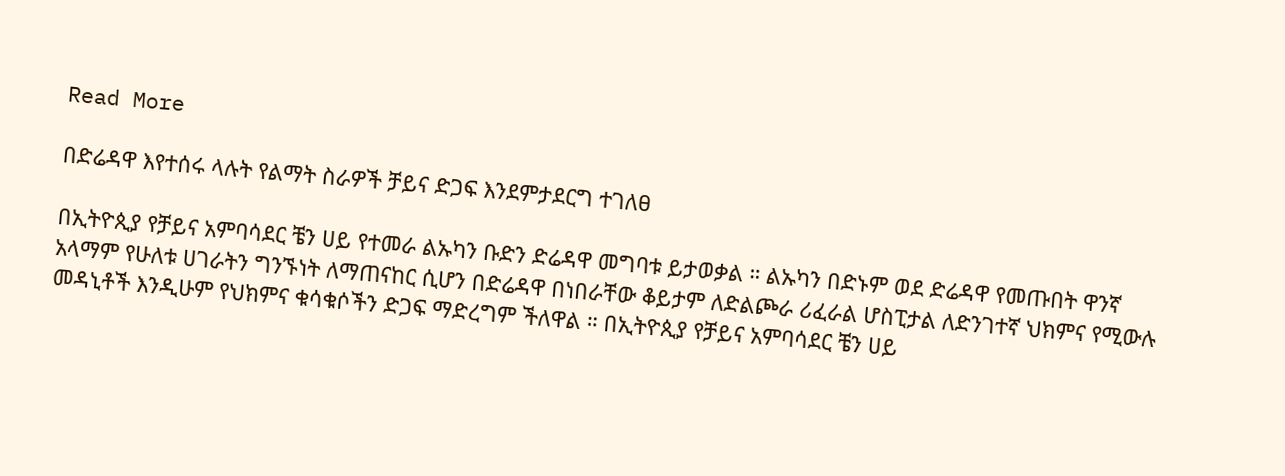Read More

በድሬዳዋ እየተሰሩ ላሉት የልማት ስራዎች ቻይና ድጋፍ እንደምታደርግ ተገለፀ

በኢትዮጲያ የቻይና አምባሳደር ቼን ሀይ የተመራ ልኡካን ቡድን ድሬዳዋ መግባቱ ይታወቃል ። ልኡካን በድኑም ወደ ድሬዳዋ የመጡበት ዋንኛ አላማም የሁለቱ ሀገራትን ግንኙነት ለማጠናከር ሲሆን በድሬዳዋ በነበራቸው ቆይታም ለድልጮራ ሪፈራል ሆስፒታል ለድንገተኛ ህክምና የሚውሉ መዳኒቶች እንዲሁም የህክምና ቁሳቁሶችን ድጋፍ ማድረግም ችለዋል ። በኢትዮጲያ የቻይና አምባሳደር ቼን ሀይ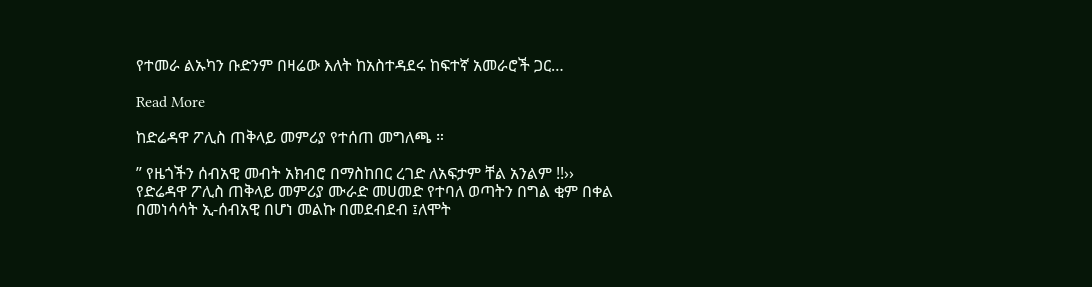የተመራ ልኡካን ቡድንም በዛሬው እለት ከአስተዳደሩ ከፍተኛ አመራሮች ጋር…

Read More

ከድሬዳዋ ፖሊስ ጠቅላይ መምሪያ የተሰጠ መግለጫ ።

” የዜጎችን ሰብአዊ መብት አክብሮ በማስከበር ረገድ ለአፍታም ቸል አንልም !!›› የድሬዳዋ ፖሊስ ጠቅላይ መምሪያ ሙራድ መሀመድ የተባለ ወጣትን በግል ቂም በቀል በመነሳሳት ኢ-ሰብአዊ በሆነ መልኩ በመደብደብ ፤ለሞት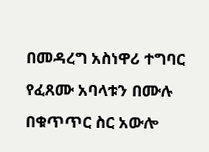በመዳረግ አስነዋሪ ተግባር የፈጸሙ አባላቱን በሙሉ በቁጥጥር ስር አውሎ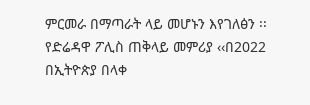ምርመራ በማጣራት ላይ መሆኑን እየገለፅን ፡፡ የድሬዳዋ ፖሊስ ጠቅላይ መምሪያ ‹‹በ2022 በኢትዮጵያ በላቀ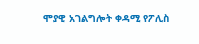ሞያዊ አገልግሎት ቀዳሚ የፖሊስ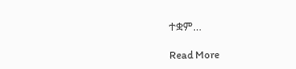ተቋም…

Read More